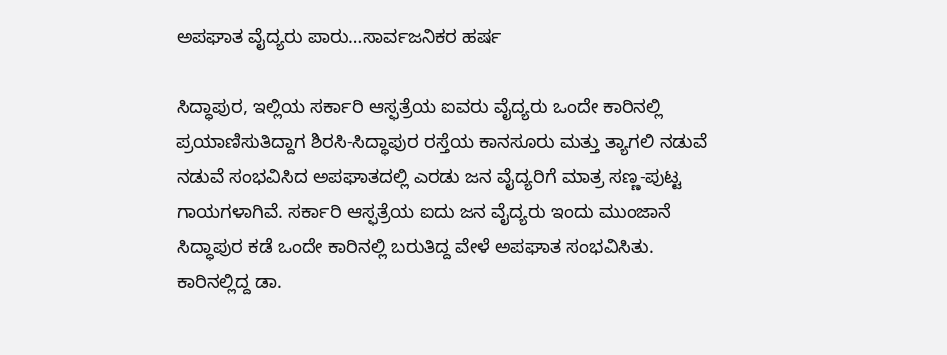ಅಪಘಾತ ವೈದ್ಯರು ಪಾರು…ಸಾರ್ವಜನಿಕರ ಹರ್ಷ

ಸಿದ್ಧಾಪುರ, ಇಲ್ಲಿಯ ಸರ್ಕಾರಿ ಆಸ್ಫತ್ರೆಯ ಐವರು ವೈದ್ಯರು ಒಂದೇ ಕಾರಿನಲ್ಲಿ ಪ್ರಯಾಣಿಸುತಿದ್ದಾಗ ಶಿರಸಿ-ಸಿದ್ಧಾಪುರ ರಸ್ತೆಯ ಕಾನಸೂರು ಮತ್ತು ತ್ಯಾಗಲಿ ನಡುವೆ ನಡುವೆ ಸಂಭವಿಸಿದ ಅಪಘಾತದಲ್ಲಿ ಎರಡು ಜನ ವೈದ್ಯರಿಗೆ ಮಾತ್ರ ಸಣ್ಣ-ಪುಟ್ಟ ಗಾಯಗಳಾಗಿವೆ. ಸರ್ಕಾರಿ ಆಸ್ಫತ್ರೆಯ ಐದು ಜನ ವೈದ್ಯರು ಇಂದು ಮುಂಜಾನೆ ಸಿದ್ಧಾಪುರ ಕಡೆ ಒಂದೇ ಕಾರಿನಲ್ಲಿ ಬರುತಿದ್ದ ವೇಳೆ ಅಪಘಾತ ಸಂಭವಿಸಿತು. ಕಾರಿನಲ್ಲಿದ್ದ ಡಾ.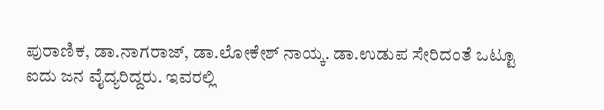ಪುರಾಣಿಕ, ಡಾ.ನಾಗರಾಜ್‌, ಡಾ.ಲೋಕೇಶ್‌ ನಾಯ್ಕ. ಡಾ.ಉಡುಪ ಸೇರಿದಂತೆ ಒಟ್ಟೂ ಐದು ಜನ ವೈದ್ಯರಿದ್ದರು. ಇವರಲ್ಲಿ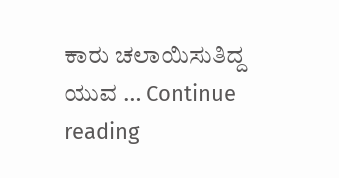ಕಾರು ಚಲಾಯಿಸುತಿದ್ದ ಯುವ … Continue reading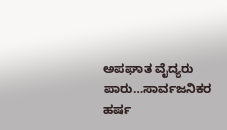ಅಪಘಾತ ವೈದ್ಯರು ಪಾರು…ಸಾರ್ವಜನಿಕರ ಹರ್ಷ